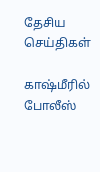தேசிய செய்திகள்

காஷ்மீரில் போலீஸ்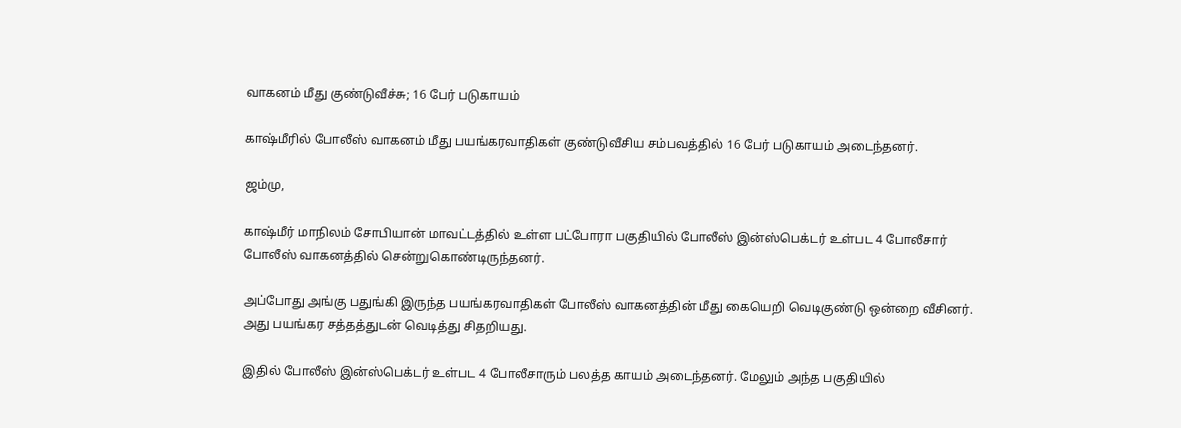வாகனம் மீது குண்டுவீச்சு; 16 பேர் படுகாயம்

காஷ்மீரில் போலீஸ் வாகனம் மீது பயங்கரவாதிகள் குண்டுவீசிய சம்பவத்தில் 16 பேர் படுகாயம் அடைந்தனர்.

ஜம்மு,

காஷ்மீர் மாநிலம் சோபியான் மாவட்டத்தில் உள்ள பட்போரா பகுதியில் போலீஸ் இன்ஸ்பெக்டர் உள்பட 4 போலீசார் போலீஸ் வாகனத்தில் சென்றுகொண்டிருந்தனர்.

அப்போது அங்கு பதுங்கி இருந்த பயங்கரவாதிகள் போலீஸ் வாகனத்தின் மீது கையெறி வெடிகுண்டு ஒன்றை வீசினர். அது பயங்கர சத்தத்துடன் வெடித்து சிதறியது.

இதில் போலீஸ் இன்ஸ்பெக்டர் உள்பட 4 போலீசாரும் பலத்த காயம் அடைந்தனர். மேலும் அந்த பகுதியில்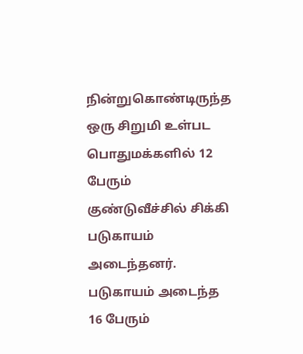நின்றுகொண்டிருந்த ஒரு சிறுமி உள்பட பொதுமக்களில் 12 பேரும் குண்டுவீச்சில் சிக்கி படுகாயம் அடைந்தனர். படுகாயம் அடைந்த 16 பேரும்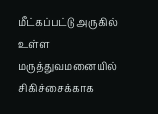மீட்கப்பட்டு அருகில் உள்ள மருத்துவமனையில் சிகிச்சைக்காக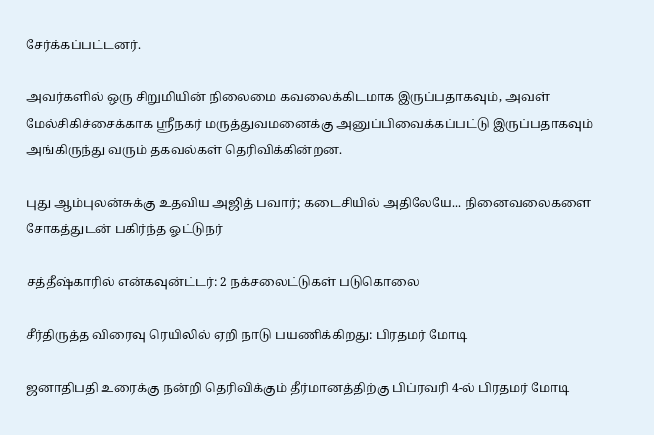சேர்க்கப்பட்டனர்.

அவர்களில் ஒரு சிறுமியின் நிலைமை கவலைக்கிடமாக இருப்பதாகவும், அவள் மேல்சிகிச்சைக்காக ஸ்ரீநகர் மருத்துவமனைக்கு அனுப்பிவைக்கப்பட்டு இருப்பதாகவும் அங்கிருந்து வரும் தகவல்கள் தெரிவிக்கின்றன.

புது ஆம்புலன்சுக்கு உதவிய அஜித் பவார்; கடைசியில் அதிலேயே... நினைவலைகளை சோகத்துடன் பகிர்ந்த ஓட்டுநர்

சத்தீஷ்காரில் என்கவுன்ட்டர்: 2 நக்சலைட்டுகள் படுகொலை

சீர்திருத்த விரைவு ரெயிலில் ஏறி நாடு பயணிக்கிறது: பிரதமர் மோடி

ஜனாதிபதி உரைக்கு நன்றி தெரிவிக்கும் தீர்மானத்திற்கு பிப்ரவரி 4-ல் பிரதமர் மோடி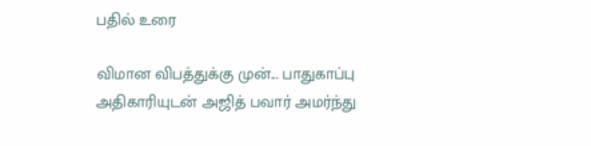பதில் உரை

விமான விபத்துக்கு முன்... பாதுகாப்பு அதிகாரியுடன் அஜித் பவார் அமர்ந்து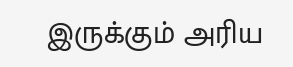இருக்கும் அரிய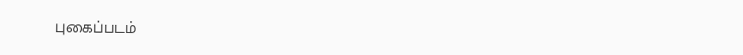புகைப்படம்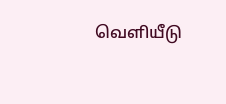வெளியீடு